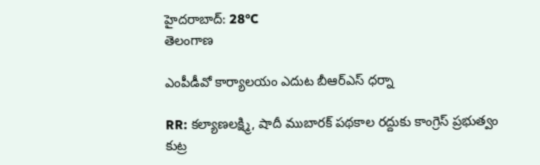హైదరాబాద్: 28°C
తెలంగాణ

ఎంపీడీవో కార్యాలయం ఎదుట బీఆర్‌ఎస్ ధర్నా

RR: కల్యాణలక్ష్మి, షాదీ ముబారక్ పథకాల రద్దుకు కాంగ్రెస్ ప్రభుత్వం కుట్ర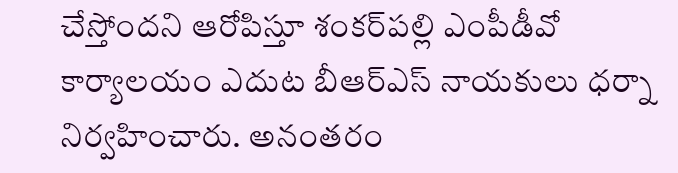చేస్తోందని ఆరోపిస్తూ శంకర్‌పల్లి ఎంపీడీవో కార్యాలయం ఎదుట బీఆర్‌ఎస్ నాయకులు ధర్నా నిర్వహించారు. అనంతరం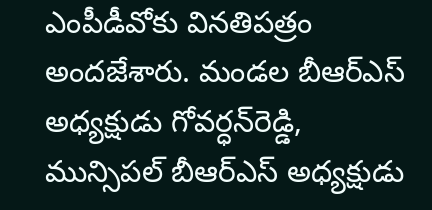ఎంపీడీవోకు వినతిపత్రం అందజేశారు. మండల బీఆర్‌ఎస్ అధ్యక్షుడు గోవర్ధన్‌రెడ్డి, మున్సిపల్ బీఆర్‌ఎస్ అధ్యక్షుడు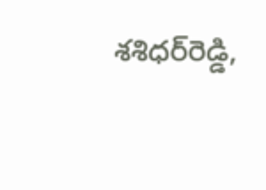శశిధర్‌రెడ్డి,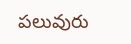పలువురు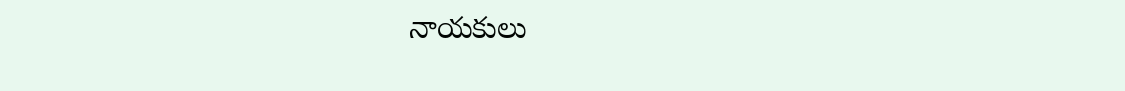నాయకులు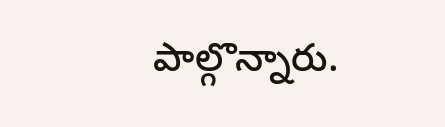పాల్గొన్నారు.